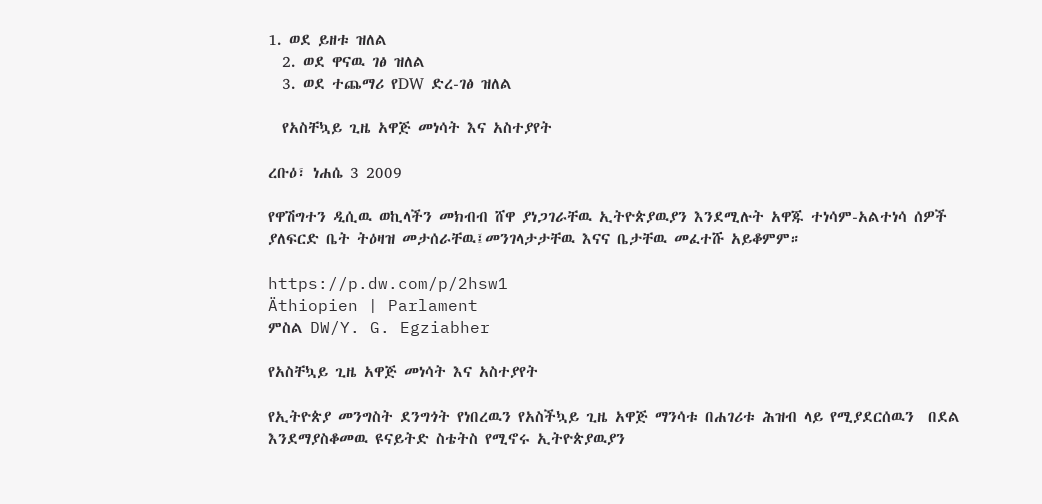1. ወደ ይዘቱ ዝለል
  2. ወደ ዋናዉ ገፅ ዝለል
  3. ወደ ተጨማሪ የDW ድረ-ገፅ ዝለል

  የአስቸኳይ ጊዜ አዋጅ መነሳት እና አስተያየት

ረቡዕ፣ ነሐሴ 3 2009

የዋሽግተን ዲሲዉ ወኪላችን መክብብ ሸዋ ያነጋገራቸዉ ኢትዮጵያዉያን እንደሚሉት አዋጁ ተነሳም-አልተነሳ ሰዎች ያለፍርድ ቤት ትዕዛዝ መታሰራቸዉ፤መንገላታታቸዉ እናና ቤታቸዉ መፈተሹ አይቆምም።

https://p.dw.com/p/2hsw1
Äthiopien | Parlament
ምስል DW/Y. G. Egziabher

የአስቸኳይ ጊዜ አዋጅ መነሳት እና አስተያየት

የኢትዮጵያ መንግስት ደንግጎት የነበረዉን የአስችኳይ ጊዜ አዋጅ ማንሳቱ በሐገሪቱ ሕዝብ ላይ የሚያደርሰዉን  በደል እንደማያስቆመዉ ዩናይትድ ስቴትስ የሚኖሩ ኢትዮጵያዉያን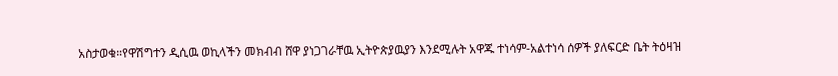አስታወቁ።የዋሽግተን ዲሲዉ ወኪላችን መክብብ ሸዋ ያነጋገራቸዉ ኢትዮጵያዉያን እንደሚሉት አዋጁ ተነሳም-አልተነሳ ሰዎች ያለፍርድ ቤት ትዕዛዝ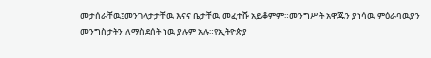መታሰራቸዉ፤መንገላታታቸዉ እናና ቤታቸዉ መፈተሹ አይቆምም።መንግሥት አዋጁን ያነሳዉ ምዕራባዉያን መንግስታትን ለማስደሰት ነዉ ያሉም አሉ።የኢትዮጵያ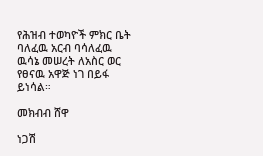የሕዝብ ተወካዮች ምክር ቤት ባለፈዉ አርብ ባሳለፈዉ ዉሳኔ መሠረት ለአስር ወር የፀናዉ አዋጅ ነገ በይፋ ይነሳል።

መክብብ ሸዋ

ነጋሽ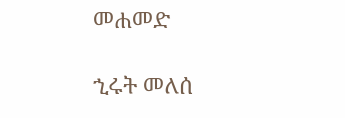መሐመድ

ኂሩት መለሰ